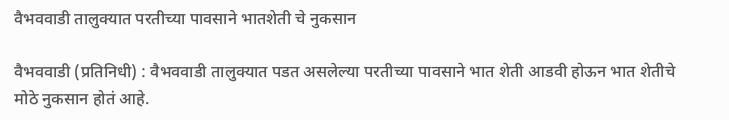वैभववाडी तालुक्यात परतीच्या पावसाने भातशेती चे नुकसान

वैभववाडी (प्रतिनिधी) : वैभववाडी तालुक्यात पडत असलेल्या परतीच्या पावसाने भात शेती आडवी होऊन भात शेतीचे मोठे नुकसान होतं आहे.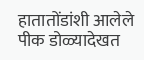हातातोंडांशी आलेले पीक डोळ्यादेखत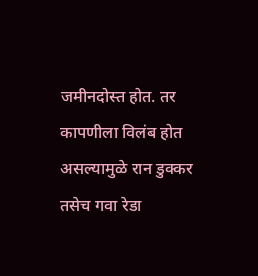जमीनदोस्त होत. तर कापणीला विलंब होत असल्यामुळे रान डुक्कर तसेच गवा रेडा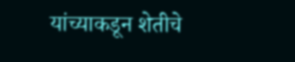यांच्याकडून शेतीचे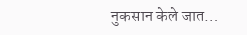नुकसान केले जात…